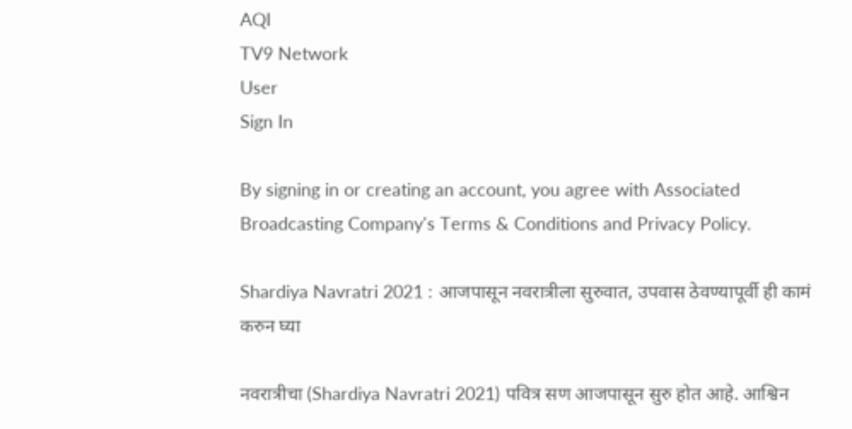AQI
TV9 Network
User
Sign In

By signing in or creating an account, you agree with Associated Broadcasting Company's Terms & Conditions and Privacy Policy.

Shardiya Navratri 2021 : आजपासून नवरात्रीला सुरुवात, उपवास ठेवण्यापूर्वी ही कामं करुन घ्या

नवरात्रीचा (Shardiya Navratri 2021) पवित्र सण आजपासून सुरु होत आहे. आश्विन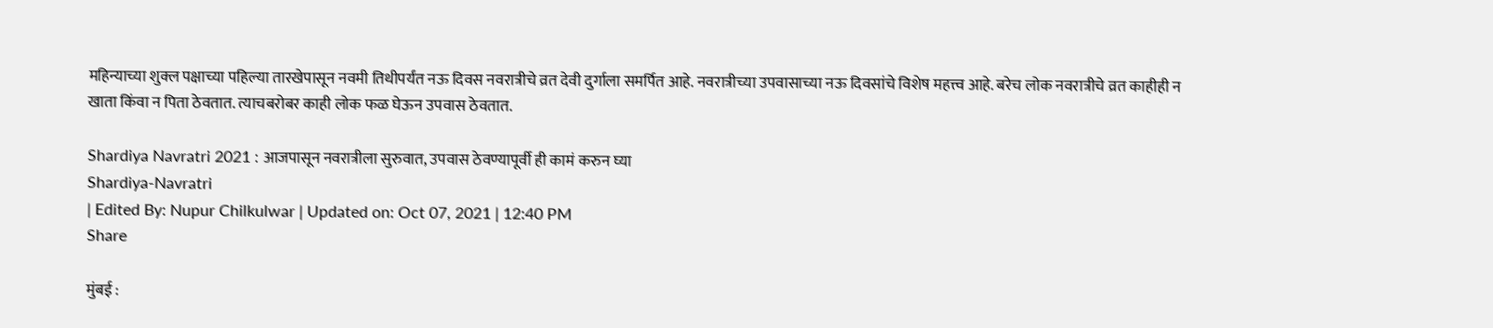महिन्याच्या शुक्ल पक्षाच्या पहिल्या तारखेपासून नवमी तिथीपर्यंत नऊ दिवस नवरात्रीचे व्रत देवी दुर्गाला समर्पित आहे. नवरात्रीच्या उपवासाच्या नऊ दिवसांचे विशेष महत्त्व आहे. बरेच लोक नवरात्रीचे व्रत काहीही न खाता किंवा न पिता ठेवतात. त्याचबरोबर काही लोक फळ घेऊन उपवास ठेवतात.

Shardiya Navratri 2021 : आजपासून नवरात्रीला सुरुवात, उपवास ठेवण्यापूर्वी ही कामं करुन घ्या
Shardiya-Navratri
| Edited By: Nupur Chilkulwar | Updated on: Oct 07, 2021 | 12:40 PM
Share

मुंबई :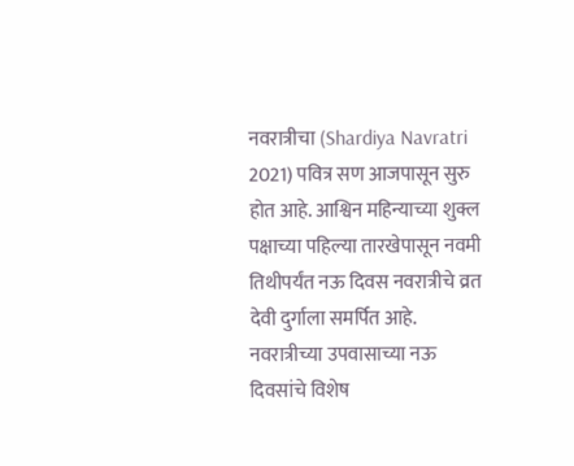नवरात्रीचा (Shardiya Navratri 2021) पवित्र सण आजपासून सुरु होत आहे. आश्विन महिन्याच्या शुक्ल पक्षाच्या पहिल्या तारखेपासून नवमी तिथीपर्यंत नऊ दिवस नवरात्रीचे व्रत देवी दुर्गाला समर्पित आहे. नवरात्रीच्या उपवासाच्या नऊ दिवसांचे विशेष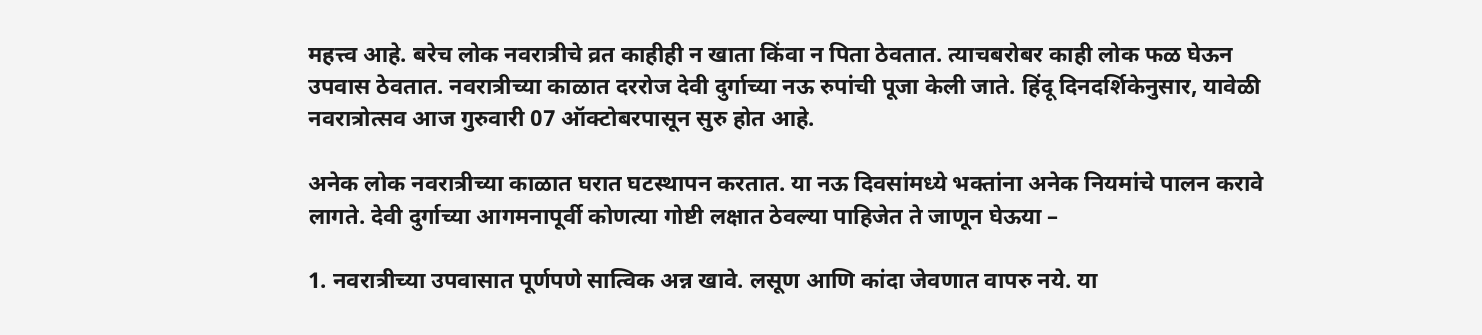महत्त्व आहे. बरेच लोक नवरात्रीचे व्रत काहीही न खाता किंवा न पिता ठेवतात. त्याचबरोबर काही लोक फळ घेऊन उपवास ठेवतात. नवरात्रीच्या काळात दररोज देवी दुर्गाच्या नऊ रुपांची पूजा केली जाते. हिंदू दिनदर्शिकेनुसार, यावेळी नवरात्रोत्सव आज गुरुवारी 07 ऑक्टोबरपासून सुरु होत आहे.

अनेक लोक नवरात्रीच्या काळात घरात घटस्थापन करतात. या नऊ दिवसांमध्ये भक्तांना अनेक नियमांचे पालन करावे लागते. देवी दुर्गाच्या आगमनापूर्वी कोणत्या गोष्टी लक्षात ठेवल्या पाहिजेत ते जाणून घेऊया –

1. नवरात्रीच्या उपवासात पूर्णपणे सात्विक अन्न खावे. लसूण आणि कांदा जेवणात वापरु नये. या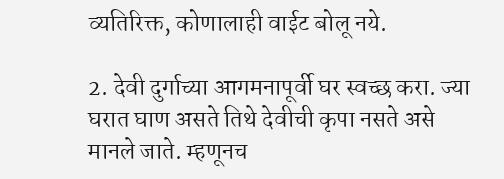व्यतिरिक्त, कोणालाही वाईट बोलू नये.

2. देवी दुर्गाच्या आगमनापूर्वी घर स्वच्छ करा. ज्या घरात घाण असते तिथे देवीची कृपा नसते असे मानले जाते. म्हणूनच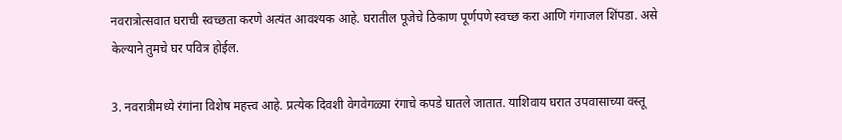नवरात्रोत्सवात घराची स्वच्छता करणे अत्यंत आवश्यक आहे. घरातील पूजेचे ठिकाण पूर्णपणे स्वच्छ करा आणि गंगाजल शिंपडा. असे केल्याने तुमचे घर पवित्र होईल.

3. नवरात्रीमध्ये रंगांना विशेष महत्त्व आहे. प्रत्येक दिवशी वेगवेगळ्या रंगाचे कपडे घातले जातात. याशिवाय घरात उपवासाच्या वस्तू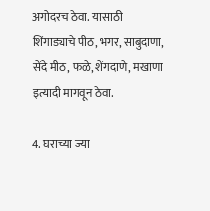अगोदरच ठेवा. यासाठी शिंगाड्याचे पीठ, भगर, साबुदाणा, सेंदे मीठ, फळे, शेंगदाणे, मखाणा इत्यादी मागवून ठेवा.

4. घराच्या ज्या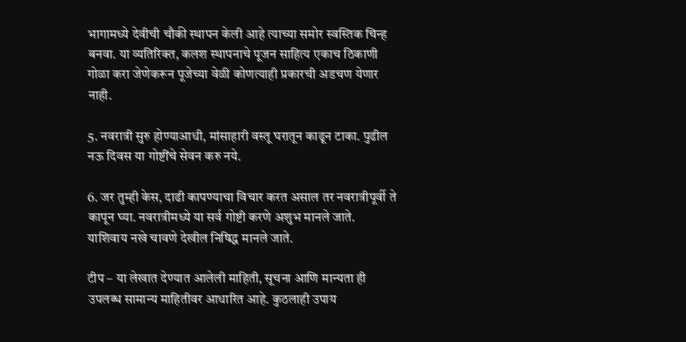भागामध्ये देवीची चौकी स्थापन केली आहे त्याच्या समोर स्वस्तिक चिन्ह बनवा. या व्यतिरिक्त, कलश स्थापनाचे पूजन साहित्य एकाच ठिकाणी गोळा करा जेणेकरून पूजेच्या वेळी कोणत्याही प्रकारची अडचण येणार नाही.

5. नवरात्री सुरु होण्याआधी, मांसाहारी वस्तू घरातून काढून टाका. पुढील नऊ दिवस या गोष्टींचे सेवन करु नये.

6. जर तुम्ही केस, दाढी कापण्याचा विचार करत असाल तर नवरात्रीपूर्वी ते कापून घ्या. नवरात्रीमध्ये या सर्व गोष्टी करणे अशुभ मानले जाते. याशिवाय नखे चावणे देखील निषिद्ध मानले जाते.

टीप – या लेखात देण्यात आलेली माहिती, सूचना आणि मान्यता ही उपलब्ध सामान्य माहितीवर आधारित आहे. कुठलाही उपाय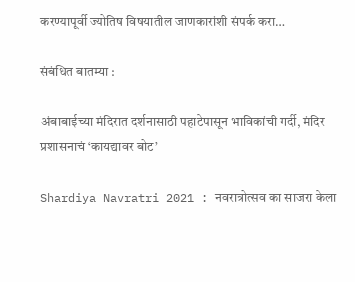करण्यापूर्वी ज्योतिष विषयातील जाणकारांशी संपर्क करा…

संबंधित बातम्या :

अंबाबाईच्या मंदिरात दर्शनासाठी पहाटेपासून भाविकांची गर्दी, मंदिर प्रशासनाचं ‘कायद्यावर बोट’

Shardiya Navratri 2021 : नवरात्रोत्सव का साजरा केला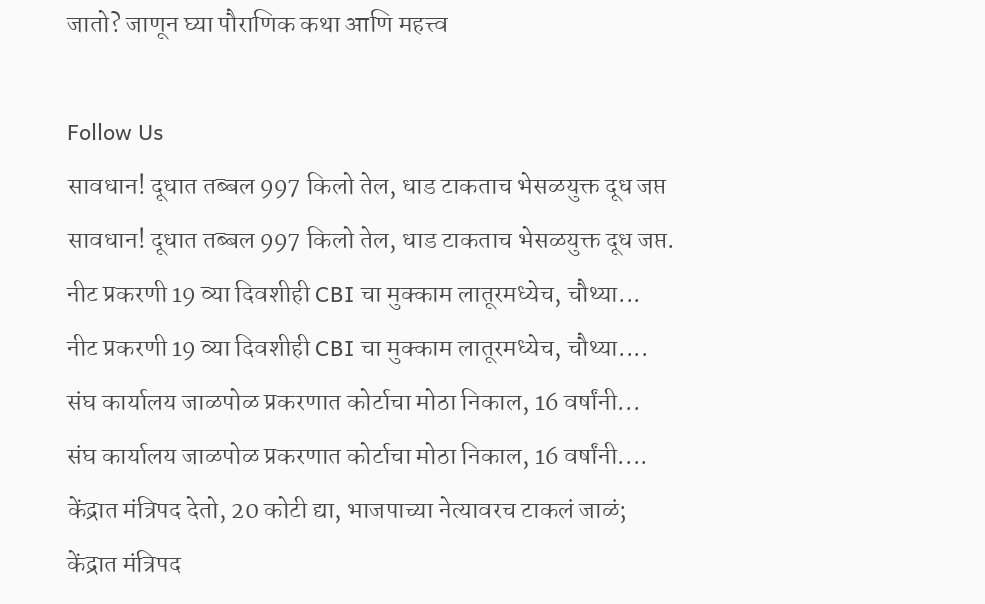जातो? जाणून घ्या पौराणिक कथा आणि महत्त्व

Follow Us
सावधान! दूधात तब्बल 997 किलो तेल, धाड टाकताच भेसळयुक्त दूध जप्त
सावधान! दूधात तब्बल 997 किलो तेल, धाड टाकताच भेसळयुक्त दूध जप्त.
नीट प्रकरणी 19 व्या दिवशीही CBI चा मुक्काम लातूरमध्येच, चौथ्या...
नीट प्रकरणी 19 व्या दिवशीही CBI चा मुक्काम लातूरमध्येच, चौथ्या....
संघ कार्यालय जाळपोळ प्रकरणात कोर्टाचा मोठा निकाल, 16 वर्षांनी...
संघ कार्यालय जाळपोळ प्रकरणात कोर्टाचा मोठा निकाल, 16 वर्षांनी....
केंद्रात मंत्रिपद देतो, 20 कोटी द्या, भाजपाच्या नेत्यावरच टाकलं जाळं;
केंद्रात मंत्रिपद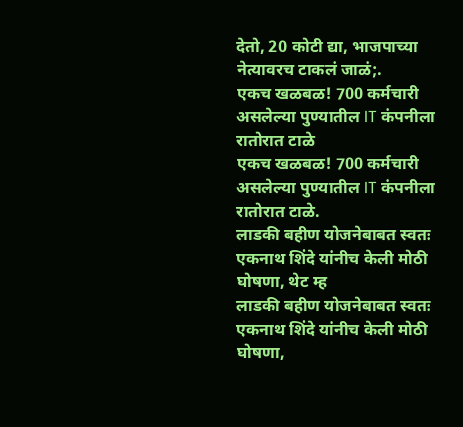देतो, 20 कोटी द्या, भाजपाच्या नेत्यावरच टाकलं जाळं;.
एकच खळबळ! 700 कर्मचारी असलेल्या पुण्यातील IT कंपनीला रातोरात टाळे
एकच खळबळ! 700 कर्मचारी असलेल्या पुण्यातील IT कंपनीला रातोरात टाळे.
लाडकी बहीण योजनेबाबत स्वतः एकनाथ शिंदे यांनीच केली मोठी घोषणा, थेट म्ह
लाडकी बहीण योजनेबाबत स्वतः एकनाथ शिंदे यांनीच केली मोठी घोषणा,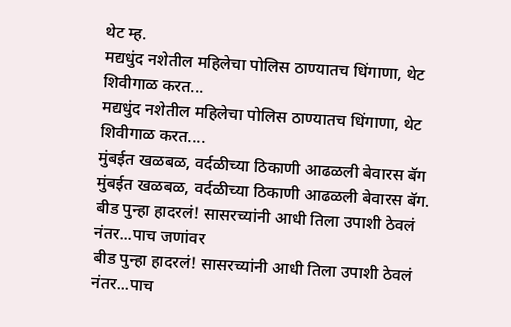थेट म्ह.
मद्यधुंद नशेतील महिलेचा पोलिस ठाण्यातच धिंगाणा, थेट शिवीगाळ करत...
मद्यधुंद नशेतील महिलेचा पोलिस ठाण्यातच धिंगाणा, थेट शिवीगाळ करत....
मुंबईत खळबळ, वर्दळीच्या ठिकाणी आढळली बेवारस बॅग
मुंबईत खळबळ, वर्दळीच्या ठिकाणी आढळली बेवारस बॅग.
बीड पुन्हा हादरलं! सासरच्यांनी आधी तिला उपाशी ठेवलं नंतर...पाच जणांवर
बीड पुन्हा हादरलं! सासरच्यांनी आधी तिला उपाशी ठेवलं नंतर...पाच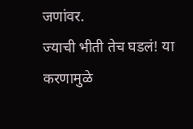जणांवर.
ज्याची भीती तेच घडलं! या करणामुळे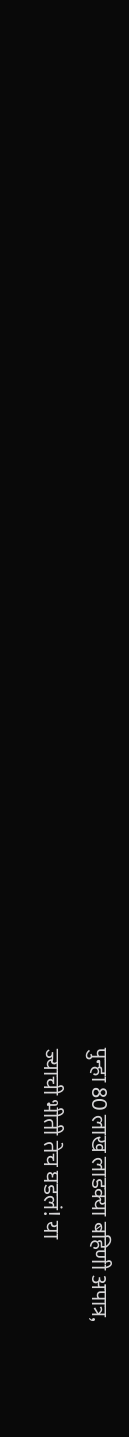पुन्हा 80 लाख लाडक्या बहिणी अपात्र,
ज्याची भीती तेच घडलं! या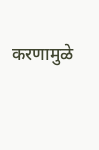करणामुळे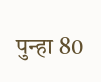पुन्हा 80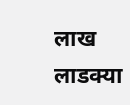लाख लाडक्या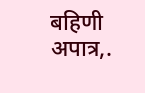बहिणी अपात्र,.